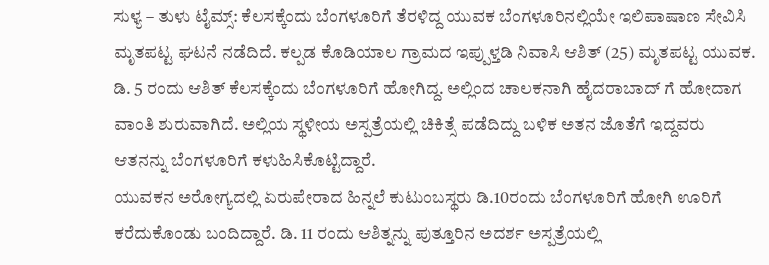ಸುಳ್ಯ – ತುಳು ಟೈಮ್ಸ್: ಕೆಲಸಕ್ಕೆಂದು ಬೆಂಗಳೂರಿಗೆ ತೆರಳಿದ್ದ ಯುವಕ ಬೆಂಗಳೂರಿನಲ್ಲಿಯೇ ಇಲಿಪಾಷಾಣ ಸೇವಿಸಿ ಮೃತಪಟ್ಟ ಘಟನೆ ನಡೆದಿದೆ. ಕಲ್ಪಡ ಕೊಡಿಯಾಲ ಗ್ರಾಮದ ಇಪ್ಪುಳ್ತಡಿ ನಿವಾಸಿ ಆಶಿತ್ (25) ಮೃತಪಟ್ಟ ಯುವಕ.
ಡಿ. 5 ರಂದು ಆಶಿತ್ ಕೆಲಸಕ್ಕೆಂದು ಬೆಂಗಳೂರಿಗೆ ಹೋಗಿದ್ದ. ಅಲ್ಲಿಂದ ಚಾಲಕನಾಗಿ ಹೈದರಾಬಾದ್ ಗೆ ಹೋದಾಗ ವಾಂತಿ ಶುರುವಾಗಿದೆ. ಅಲ್ಲಿಯ ಸ್ಥಳೀಯ ಅಸ್ಪತ್ರೆಯಲ್ಲಿ ಚಿಕಿತ್ಸೆ ಪಡೆದಿದ್ದು ಬಳಿಕ ಅತನ ಜೊತೆಗೆ ಇದ್ದವರು ಆತನನ್ನು ಬೆಂಗಳೂರಿಗೆ ಕಳುಹಿಸಿಕೊಟ್ಟಿದ್ದಾರೆ.
ಯುವಕನ ಅರೋಗ್ಯದಲ್ಲಿ ಏರುಪೇರಾದ ಹಿನ್ನಲೆ ಕುಟುಂಬಸ್ಥರು ಡಿ.10ರಂದು ಬೆಂಗಳೂರಿಗೆ ಹೋಗಿ ಊರಿಗೆ ಕರೆದುಕೊಂಡು ಬಂದಿದ್ದಾರೆ. ಡಿ. 11 ರಂದು ಆಶಿತ್ನನ್ನು ಪುತ್ತೂರಿನ ಅದರ್ಶ ಅಸ್ಪತ್ರೆಯಲ್ಲಿ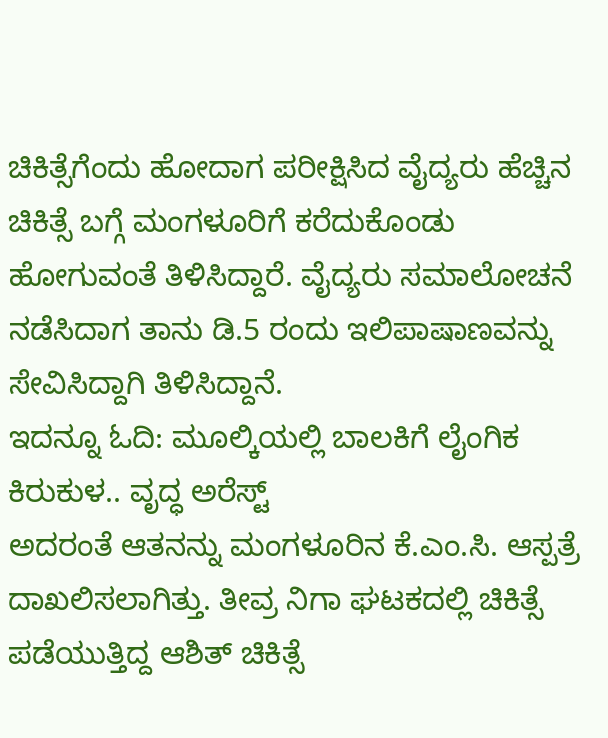ಚಿಕಿತ್ಸೆಗೆಂದು ಹೋದಾಗ ಪರೀಕ್ಷಿಸಿದ ವೈದ್ಯರು ಹೆಚ್ಚಿನ ಚಿಕಿತ್ಸೆ ಬಗ್ಗೆ ಮಂಗಳೂರಿಗೆ ಕರೆದುಕೊಂಡು ಹೋಗುವಂತೆ ತಿಳಿಸಿದ್ದಾರೆ. ವೈದ್ಯರು ಸಮಾಲೋಚನೆ ನಡೆಸಿದಾಗ ತಾನು ಡಿ.5 ರಂದು ಇಲಿಪಾಷಾಣವನ್ನು ಸೇವಿಸಿದ್ದಾಗಿ ತಿಳಿಸಿದ್ದಾನೆ.
ಇದನ್ನೂ ಓದಿ: ಮೂಲ್ಕಿಯಲ್ಲಿ ಬಾಲಕಿಗೆ ಲೈಂಗಿಕ ಕಿರುಕುಳ.. ವೃದ್ಧ ಅರೆಸ್ಟ್
ಅದರಂತೆ ಆತನನ್ನು ಮಂಗಳೂರಿನ ಕೆ.ಎಂ.ಸಿ. ಆಸ್ಪತ್ರೆ ದಾಖಲಿಸಲಾಗಿತ್ತು. ತೀವ್ರ ನಿಗಾ ಘಟಕದಲ್ಲಿ ಚಿಕಿತ್ಸೆ ಪಡೆಯುತ್ತಿದ್ದ ಆಶಿತ್ ಚಿಕಿತ್ಸೆ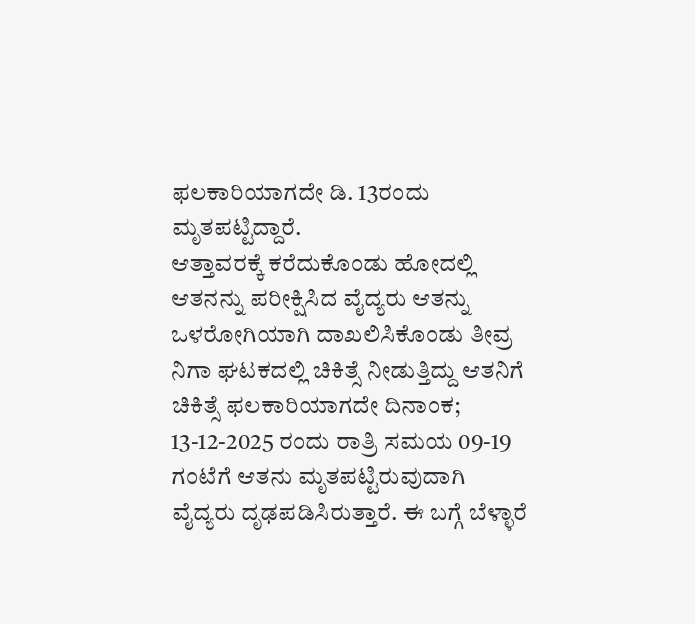ಫಲಕಾರಿಯಾಗದೇ ಡಿ. 13ರಂದು ಮೃತಪಟ್ಟಿದ್ದಾರೆ.
ಆತ್ತಾವರಕ್ಕೆ ಕರೆದುಕೊಂಡು ಹೋದಲ್ಲಿ ಆತನನ್ನು ಪರೀಕ್ಷಿಸಿದ ವೈದ್ಯರು ಆತನ್ನು ಒಳರೋಗಿಯಾಗಿ ದಾಖಲಿಸಿಕೊಂಡು ತೀವ್ರ ನಿಗಾ ಘಟಕದಲ್ಲಿ ಚಿಕಿತ್ಸೆ ನೀಡುತ್ತಿದ್ದು ಆತನಿಗೆ ಚಿಕಿತ್ಸೆ ಫಲಕಾರಿಯಾಗದೇ ದಿನಾಂಕ; 13-12-2025 ರಂದು ರಾತ್ರಿ ಸಮಯ 09-19 ಗಂಟೆಗೆ ಆತನು ಮೃತಪಟ್ಟಿರುವುದಾಗಿ ವೈದ್ಯರು ದೃಢಪಡಿಸಿರುತ್ತಾರೆ. ಈ ಬಗ್ಗೆ ಬೆಳ್ಳಾರೆ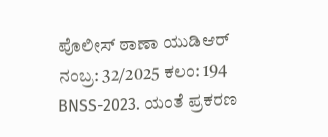ಪೊಲೀಸ್ ಠಾಣಾ ಯುಡಿಆರ್ ನಂಬ್ರ: 32/2025 ಕಲಂ: 194 BNSS-2023. ಯಂತೆ ಪ್ರಕರಣ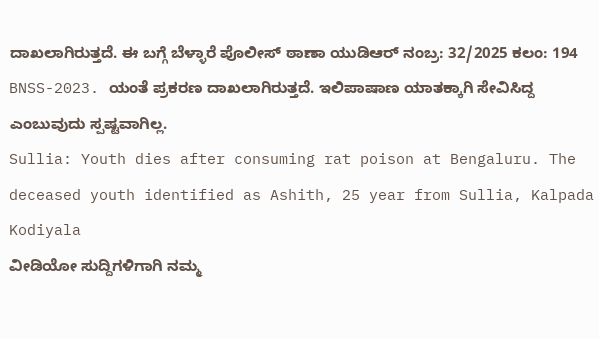ದಾಖಲಾಗಿರುತ್ತದೆ. ಈ ಬಗ್ಗೆ ಬೆಳ್ಳಾರೆ ಪೊಲೀಸ್ ಠಾಣಾ ಯುಡಿಆರ್ ನಂಬ್ರ: 32/2025 ಕಲಂ: 194 BNSS-2023. ಯಂತೆ ಪ್ರಕರಣ ದಾಖಲಾಗಿರುತ್ತದೆ. ಇಲಿಪಾಷಾಣ ಯಾತಕ್ಕಾಗಿ ಸೇವಿಸಿದ್ದ ಎಂಬುವುದು ಸ್ಪಷ್ಟವಾಗಿಲ್ಲ.
Sullia: Youth dies after consuming rat poison at Bengaluru. The deceased youth identified as Ashith, 25 year from Sullia, Kalpada Kodiyala
ವೀಡಿಯೋ ಸುದ್ದಿಗಳಿಗಾಗಿ ನಮ್ಮ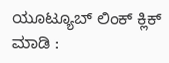ಯೂಟ್ಯೂಬ್ ಲಿಂಕ್ ಕ್ಲಿಕ್ ಮಾಡಿ :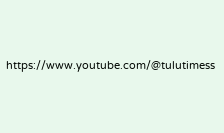https://www.youtube.com/@tulutimess